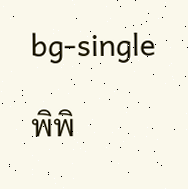bg-single

พิพิ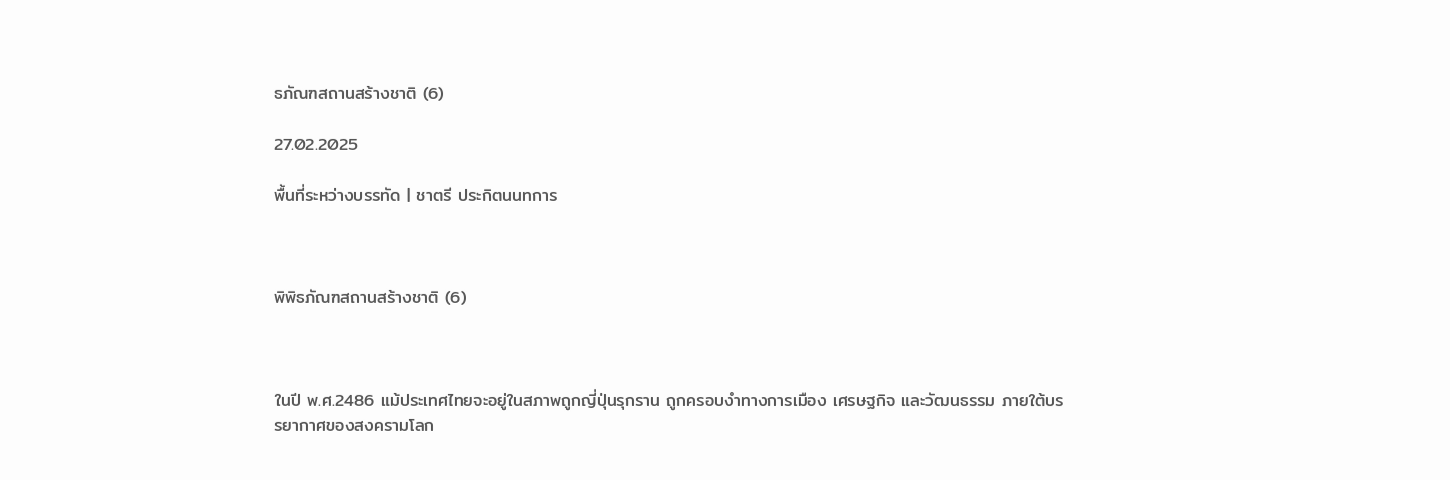ธภัณฑสถานสร้างชาติ (6)

27.02.2025

พื้นที่ระหว่างบรรทัด | ชาตรี ประกิตนนทการ



พิพิธภัณฑสถานสร้างชาติ (6)



ในปี พ.ศ.2486 แม้ประเทศไทยจะอยู่ในสภาพถูกญี่ปุ่นรุกราน ถูกครอบงำทางการเมือง เศรษฐกิจ และวัฒนธรรม ภายใต้บรรยากาศของสงครามโลก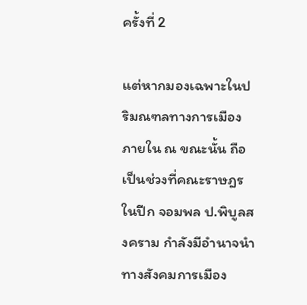ครั้งที่ 2

แต่หากมองเฉพาะในปริมณฑลทางการเมืองภายใน ณ ขณะนั้น ถือเป็นช่วงที่คณะราษฎรในปีก จอมพล ป.พิบูลสงคราม กำลังมีอำนาจนำทางสังคมการเมือง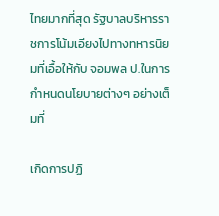ไทยมากที่สุด รัฐบาลบริหารราชการโน้มเอียงไปทางทหารนิยมที่เอื้อให้กับ จอมพล ป.ในการกำหนดนโยบายต่างๆ อย่างเต็มที่

เกิดการปฏิ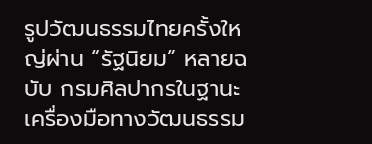รูปวัฒนธรรมไทยครั้งใหญ่ผ่าน “รัฐนิยม” หลายฉบับ กรมศิลปากรในฐานะเครื่องมือทางวัฒนธรรม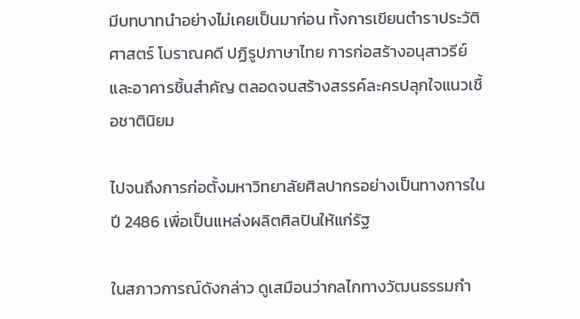มีบทบาทนำอย่างไม่เคยเป็นมาก่อน ทั้งการเขียนตำราประวัติศาสตร์ โบราณคดี ปฏิรูปภาษาไทย การก่อสร้างอนุสาวรีย์และอาคารชิ้นสำคัญ ตลอดจนสร้างสรรค์ละครปลุกใจแนวเชื้อชาตินิยม

ไปจนถึงการก่อตั้งมหาวิทยาลัยศิลปากรอย่างเป็นทางการในปี 2486 เพื่อเป็นแหล่งผลิตศิลปินให้แก่รัฐ

ในสภาวการณ์ดังกล่าว ดูเสมือนว่ากลไกทางวัฒนธรรมกำ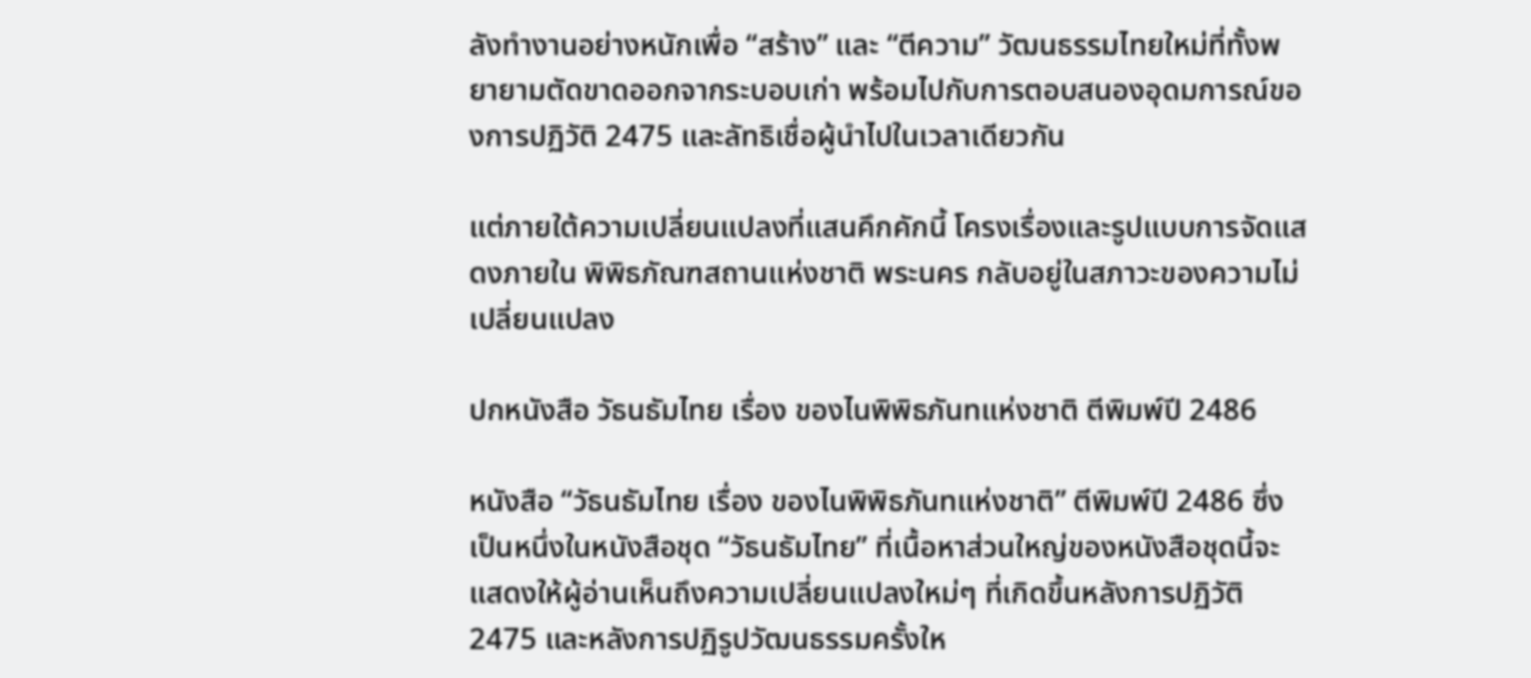ลังทำงานอย่างหนักเพื่อ “สร้าง” และ “ตีความ” วัฒนธรรมไทยใหม่ที่ทั้งพยายามตัดขาดออกจากระบอบเก่า พร้อมไปกับการตอบสนองอุดมการณ์ของการปฏิวัติ 2475 และลัทธิเชื่อผู้นำไปในเวลาเดียวกัน

แต่ภายใต้ความเปลี่ยนแปลงที่แสนคึกคักนี้ โครงเรื่องและรูปแบบการจัดแสดงภายใน พิพิธภัณฑสถานแห่งชาติ พระนคร กลับอยู่ในสภาวะของความไม่เปลี่ยนแปลง

ปกหนังสือ วัธนธัมไทย เรื่อง ของไนพิพิธภันทแห่งชาติ ตีพิมพ์ปี 2486

หนังสือ “วัธนธัมไทย เรื่อง ของไนพิพิธภันทแห่งชาติ” ตีพิมพ์ปี 2486 ซึ่งเป็นหนึ่งในหนังสือชุด “วัธนธัมไทย” ที่เนื้อหาส่วนใหญ่ของหนังสือชุดนี้จะแสดงให้ผู้อ่านเห็นถึงความเปลี่ยนแปลงใหม่ๆ ที่เกิดขึ้นหลังการปฏิวัติ 2475 และหลังการปฏิรูปวัฒนธรรมครั้งให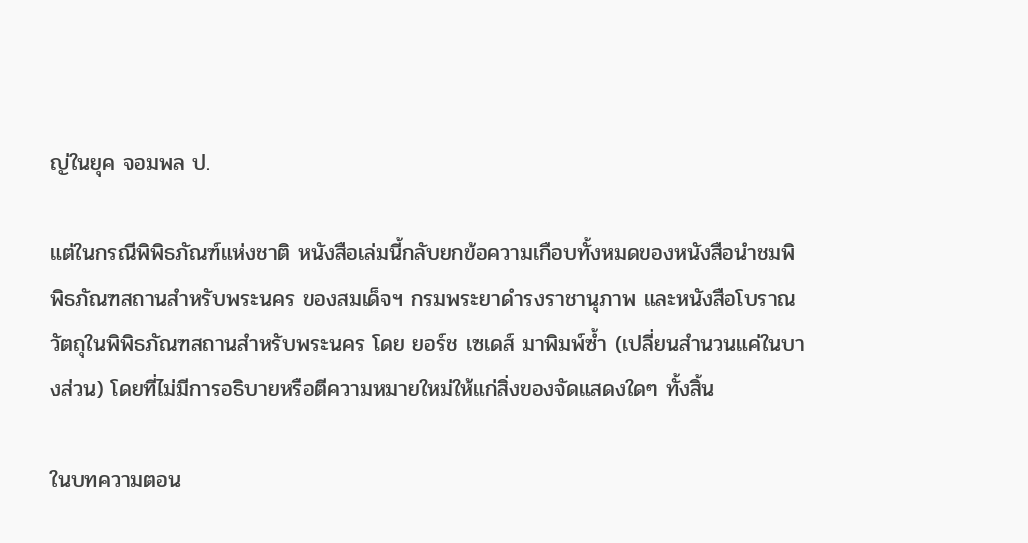ญ่ในยุค จอมพล ป.

แต่ในกรณีพิพิธภัณฑ์แห่งชาติ หนังสือเล่มนี้กลับยกข้อความเกือบทั้งหมดของหนังสือนำชมพิพิธภัณฑสถานสำหรับพระนคร ของสมเด็จฯ กรมพระยาดำรงราชานุภาพ และหนังสือโบราณวัตถุในพิพิธภัณฑสถานสำหรับพระนคร โดย ยอร์ช เซเดส์ มาพิมพ์ซ้ำ (เปลี่ยนสำนวนแค่ในบางส่วน) โดยที่ไม่มีการอธิบายหรือตีความหมายใหม่ให้แก่สิ่งของจัดแสดงใดๆ ทั้งสิ้น

ในบทความตอน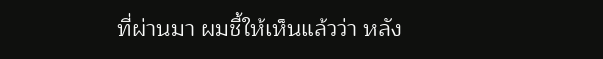ที่ผ่านมา ผมชี้ให้เห็นแล้วว่า หลัง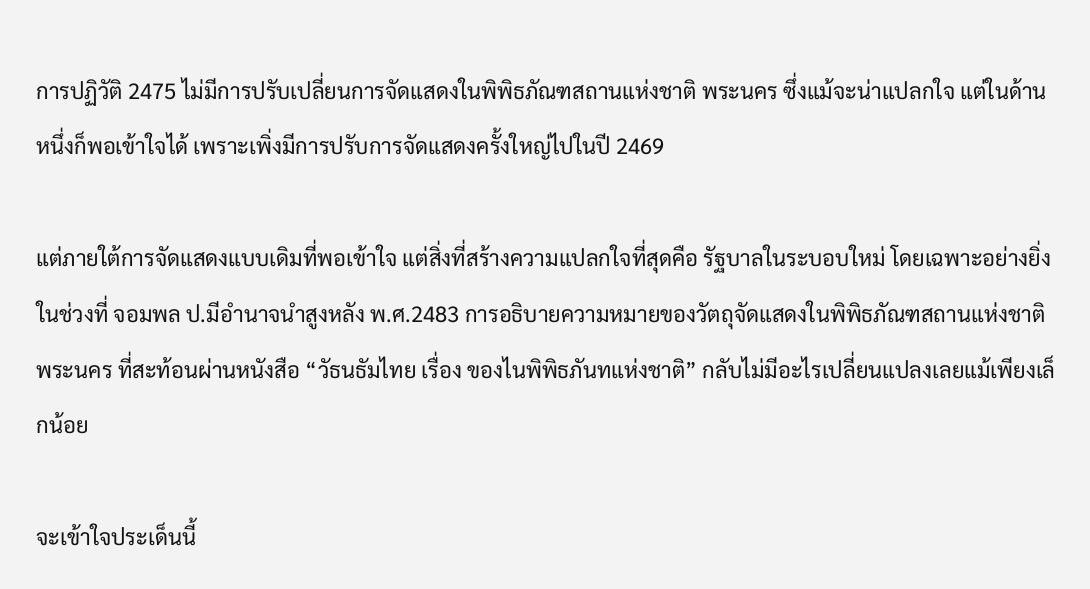การปฏิวัติ 2475 ไม่มีการปรับเปลี่ยนการจัดแสดงในพิพิธภัณฑสถานแห่งชาติ พระนคร ซึ่งแม้จะน่าแปลกใจ แต่ในด้านหนึ่งก็พอเข้าใจได้ เพราะเพิ่งมีการปรับการจัดแสดงครั้งใหญ่ไปในปี 2469

แต่ภายใต้การจัดแสดงแบบเดิมที่พอเข้าใจ แต่สิ่งที่สร้างความแปลกใจที่สุดคือ รัฐบาลในระบอบใหม่ โดยเฉพาะอย่างยิ่งในช่วงที่ จอมพล ป.มีอำนาจนำสูงหลัง พ.ศ.2483 การอธิบายความหมายของวัตถุจัดแสดงในพิพิธภัณฑสถานแห่งชาติ พระนคร ที่สะท้อนผ่านหนังสือ “วัธนธัมไทย เรื่อง ของไนพิพิธภันทแห่งชาติ” กลับไม่มีอะไรเปลี่ยนแปลงเลยแม้เพียงเล็กน้อย

จะเข้าใจประเด็นนี้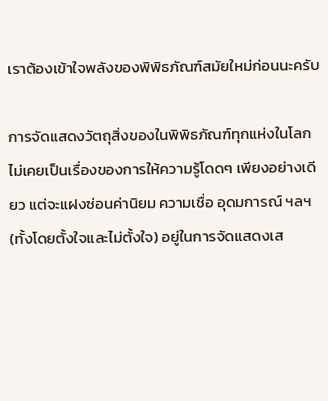เราต้องเข้าใจพลังของพิพิธภัณฑ์สมัยใหม่ก่อนนะครับ

การจัดแสดงวัตถุสิ่งของในพิพิธภัณฑ์ทุกแห่งในโลก ไม่เคยเป็นเรื่องของการให้ความรู้โดดๆ เพียงอย่างเดียว แต่จะแฝงซ่อนค่านิยม ความเชื่อ อุดมการณ์ ฯลฯ (ทั้งโดยตั้งใจและไม่ตั้งใจ) อยู่ในการจัดแสดงเส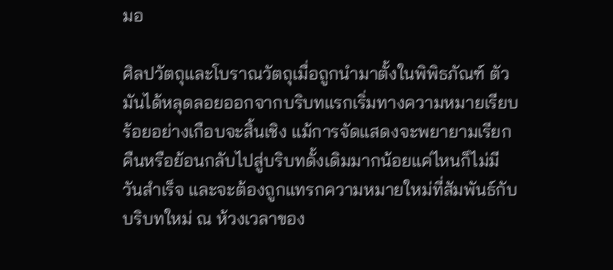มอ

ศิลปวัตถุและโบราณวัตถุเมื่อถูกนำมาตั้งในพิพิธภัณฑ์ ตัวมันได้หลุดลอยออกจากบริบทแรกเริ่มทางความหมายเรียบร้อยอย่างเกือบจะสิ้นเชิง แม้การจัดแสดงจะพยายามเรียกคืนหรือย้อนกลับไปสู่บริบทดั้งเดิมมากน้อยแค่ไหนก็ไม่มีวันสำเร็จ และจะต้องถูกแทรกความหมายใหม่ที่สัมพันธ์กับบริบทใหม่ ณ ห้วงเวลาของ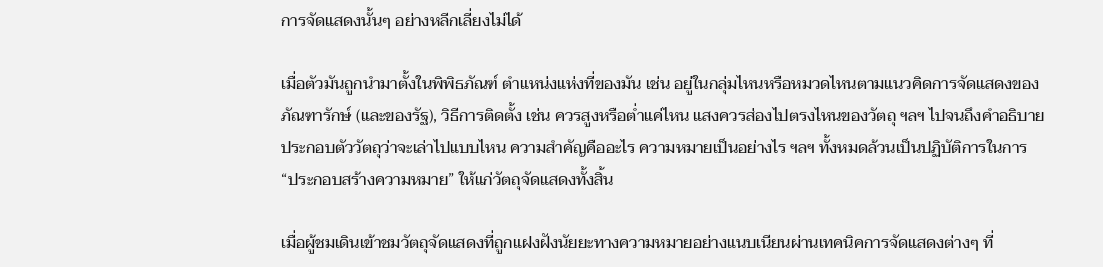การจัดแสดงนั้นๆ อย่างหลีกเลี่ยงไม่ได้

เมื่อตัวมันถูกนำมาตั้งในพิพิธภัณฑ์ ตำแหน่งแห่งที่ของมัน เช่น อยู่ในกลุ่มไหนหรือหมวดไหนตามแนวคิดการจัดแสดงของภัณฑารักษ์ (และของรัฐ), วิธีการติดตั้ง เช่น ควรสูงหรือต่ำแค่ไหน แสงควรส่องไปตรงไหนของวัตถุ ฯลฯ ไปจนถึงคำอธิบายประกอบตัววัตถุว่าจะเล่าไปแบบไหน ความสำคัญคืออะไร ความหมายเป็นอย่างไร ฯลฯ ทั้งหมดล้วนเป็นปฏิบัติการในการ “ประกอบสร้างความหมาย” ให้แก่วัตถุจัดแสดงทั้งสิ้น

เมื่อผู้ชมเดินเข้าชมวัตถุจัดแสดงที่ถูกแฝงฝังนัยยะทางความหมายอย่างแนบเนียนผ่านเทคนิคการจัดแสดงต่างๆ ที่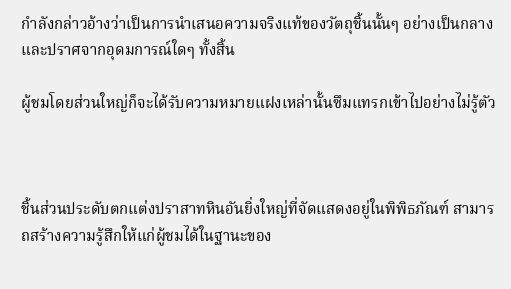กำลังกล่าวอ้างว่าเป็นการนำเสนอความจริงแท้ของวัตถุชิ้นนั้นๆ อย่างเป็นกลางและปราศจากอุดมการณ์ใดๆ ทั้งสิ้น

ผู้ชมโดยส่วนใหญ่ก็จะได้รับความหมายแฝงเหล่านั้นซึมแทรกเข้าไปอย่างไม่รู้ตัว



ชิ้นส่วนประดับตกแต่งปราสาทหินอันยิ่งใหญ่ที่จัดแสดงอยู่ในพิพิธภัณฑ์ สามารถสร้างความรู้สึกให้แก่ผู้ชมได้ในฐานะของ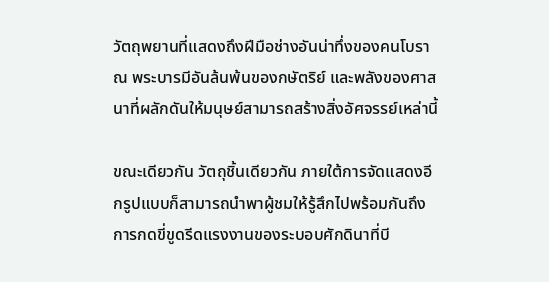วัตถุพยานที่แสดงถึงฝีมือช่างอันน่าทึ่งของคนโบราณ พระบารมีอันล้นพ้นของกษัตริย์ และพลังของศาสนาที่ผลักดันให้มนุษย์สามารถสร้างสิ่งอัศจรรย์เหล่านี้

ขณะเดียวกัน วัตถุชิ้นเดียวกัน ภายใต้การจัดแสดงอีกรูปแบบก็สามารถนำพาผู้ชมให้รู้สึกไปพร้อมกันถึงการกดขี่ขูดรีดแรงงานของระบอบศักดินาที่บี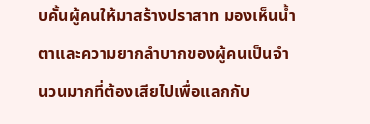บคั้นผู้คนให้มาสร้างปราสาท มองเห็นน้ำตาและความยากลำบากของผู้คนเป็นจำนวนมากที่ต้องเสียไปเพื่อแลกกับ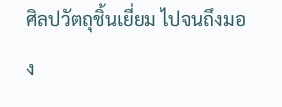ศิลปวัตถุชิ้นเยี่ยม ไปจนถึงมอง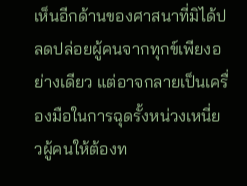เห็นอีกด้านของศาสนาที่มิได้ปลดปล่อยผู้คนจากทุกข์เพียงอย่างเดียว แต่อาจกลายเป็นเครื่องมือในการฉุดรั้งหน่วงเหนี่ยวผู้คนให้ต้องท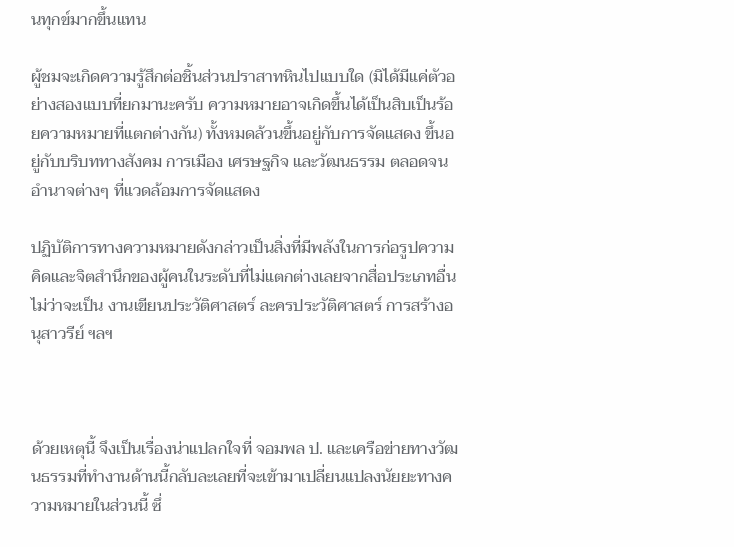นทุกข์มากขึ้นแทน

ผู้ชมจะเกิดความรู้สึกต่อชิ้นส่วนปราสาทหินไปแบบใด (มิได้มีแค่ตัวอย่างสองแบบที่ยกมานะครับ ความหมายอาจเกิดขึ้นได้เป็นสิบเป็นร้อยความหมายที่แตกต่างกัน) ทั้งหมดล้วนขึ้นอยู่กับการจัดแสดง ขึ้นอยู่กับบริบททางสังคม การเมือง เศรษฐกิจ และวัฒนธรรม ตลอดจนอำนาจต่างๆ ที่แวดล้อมการจัดแสดง

ปฏิบัติการทางความหมายดังกล่าวเป็นสิ่งที่มีพลังในการก่อรูปความคิดและจิตสำนึกของผู้คนในระดับที่ไม่แตกต่างเลยจากสื่อประเภทอื่น ไม่ว่าจะเป็น งานเขียนประวัติศาสตร์ ละครประวัติศาสตร์ การสร้างอนุสาวรีย์ ฯลฯ



ด้วยเหตุนี้ จึงเป็นเรื่องน่าแปลกใจที่ จอมพล ป. และเครือข่ายทางวัฒนธรรมที่ทำงานด้านนี้กลับละเลยที่จะเข้ามาเปลี่ยนแปลงนัยยะทางความหมายในส่วนนี้ ซึ่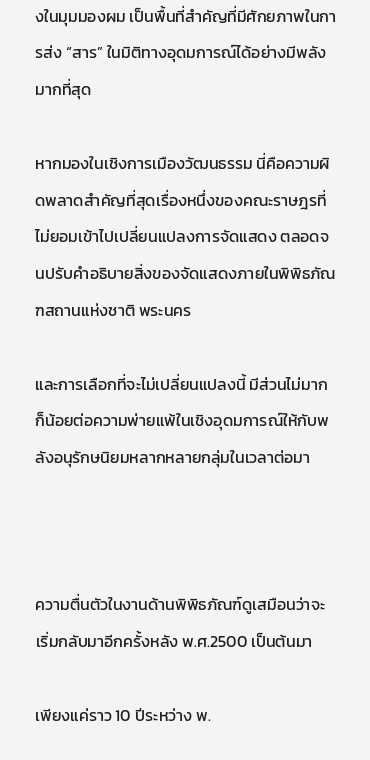งในมุมมองผม เป็นพื้นที่สำคัญที่มีศักยภาพในการส่ง “สาร” ในมิติทางอุดมการณ์ได้อย่างมีพลังมากที่สุด

หากมองในเชิงการเมืองวัฒนธรรม นี่คือความผิดพลาดสำคัญที่สุดเรื่องหนึ่งของคณะราษฎรที่ไม่ยอมเข้าไปเปลี่ยนแปลงการจัดแสดง ตลอดจนปรับคำอธิบายสิ่งของจัดแสดงภายในพิพิธภัณฑสถานแห่งชาติ พระนคร

และการเลือกที่จะไม่เปลี่ยนแปลงนี้ มีส่วนไม่มากก็น้อยต่อความพ่ายแพ้ในเชิงอุดมการณ์ให้กับพลังอนุรักษนิยมหลากหลายกลุ่มในเวลาต่อมา



ความตื่นตัวในงานด้านพิพิธภัณฑ์ดูเสมือนว่าจะเริ่มกลับมาอีกครั้งหลัง พ.ศ.2500 เป็นต้นมา

เพียงแค่ราว 10 ปีระหว่าง พ.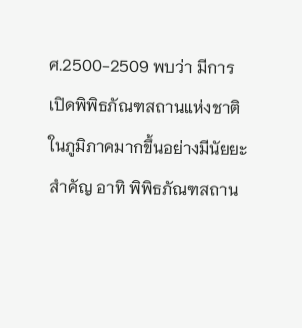ศ.2500-2509 พบว่า มีการเปิดพิพิธภัณฑสถานแห่งชาติในภูมิภาคมากขึ้นอย่างมีนัยยะสำคัญ อาทิ พิพิธภัณฑสถาน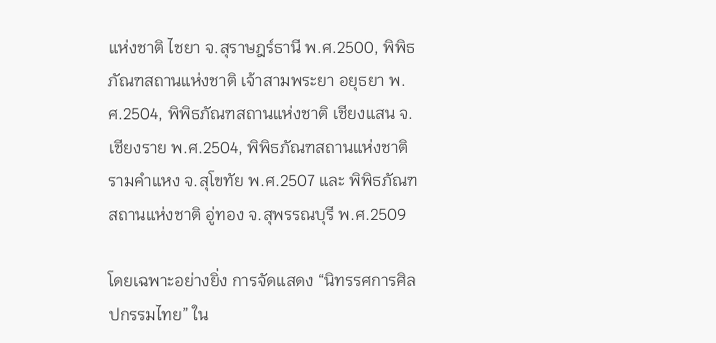แห่งชาติ ไชยา จ.สุราษฎร์ธานี พ.ศ.2500, พิพิธภัณฑสถานแห่งชาติ เจ้าสามพระยา อยุธยา พ.ศ.2504, พิพิธภัณฑสถานแห่งชาติ เชียงแสน จ.เชียงราย พ.ศ.2504, พิพิธภัณฑสถานแห่งชาติ รามคำแหง จ.สุโขทัย พ.ศ.2507 และ พิพิธภัณฑสถานแห่งชาติ อู่ทอง จ.สุพรรณบุรี พ.ศ.2509

โดยเฉพาะอย่างยิ่ง การจัดแสดง “นิทรรศการศิลปกรรมไทย” ใน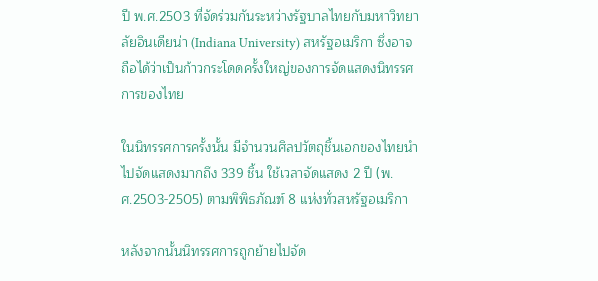ปี พ.ศ.2503 ที่จัดร่วมกันระหว่างรัฐบาลไทยกับมหาวิทยาลัยอินเดียน่า (Indiana University) สหรัฐอเมริกา ซึ่งอาจถือได้ว่าเป็นก้าวกระโดดครั้งใหญ่ของการจัดแสดงนิทรรศการของไทย

ในนิทรรศการครั้งนั้น มีจำนวนศิลปวัตถุชิ้นเอกของไทยนำไปจัดแสดงมากถึง 339 ชิ้น ใช้เวลาจัดแสดง 2 ปี (พ.ศ.2503-2505) ตามพิพิธภัณฑ์ 8 แห่งทั่วสหรัฐอเมริกา

หลังจากนั้นนิทรรศการถูกย้ายไปจัด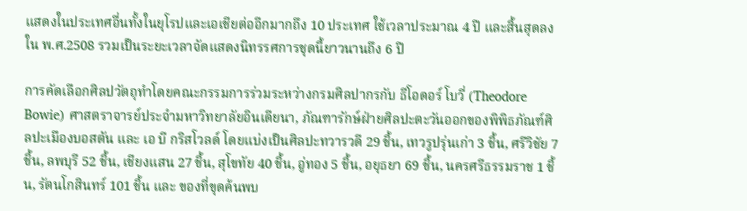แสดงในประเทศอื่นทั้งในยุโรปและเอเชียต่ออีกมากถึง 10 ประเทศ ใช้เวลาประมาณ 4 ปี และสิ้นสุดลงใน พ.ศ.2508 รวมเป็นระยะเวลาจัดแสดงนิทรรศการชุดนี้ยาวนานถึง 6 ปี

การคัดเลือกศิลปวัตถุทำโดยคณะกรรมการร่วมระหว่างกรมศิลปากรกับ ธีโอดอร์ โบวี่ (Theodore Bowie) ศาสตราจารย์ประจำมหาวิทยาลัยอินเดียนา, ภัณฑารักษ์ฝ่ายศิลปะตะวันออกของพิพิธภัณฑ์ศิลปะเมืองบอสตัน และ เอ บี กริสโวลด์ โดยแบ่งเป็นศิลปะทวารวดี 29 ชิ้น, เทวรูปรุ่นเก่า 3 ชิ้น, ศรีวิชัย 7 ชิ้น, ลพบุรี 52 ชิ้น, เชียงแสน 27 ชิ้น, สุโขทัย 40 ชิ้น, อู่ทอง 5 ชิ้น, อยุธยา 69 ชิ้น, นครศรีธรรมราช 1 ชิ้น, รัตนโกสินทร์ 101 ชิ้น และ ของที่ขุดค้นพบ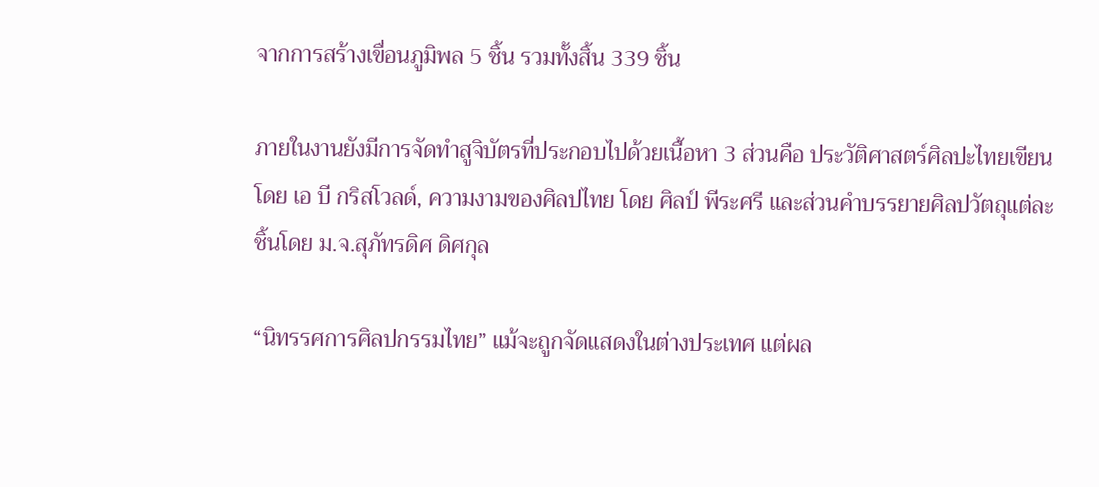จากการสร้างเขื่อนภูมิพล 5 ชิ้น รวมทั้งสิ้น 339 ชิ้น

ภายในงานยังมีการจัดทำสูจิบัตรที่ประกอบไปด้วยเนื้อหา 3 ส่วนคือ ประวัติศาสตร์ศิลปะไทยเขียนโดย เอ บี กริสโวลด์, ความงามของศิลปไทย โดย ศิลป์ พีระศรี และส่วนคำบรรยายศิลปวัตถุแต่ละชิ้นโดย ม.จ.สุภัทรดิศ ดิศกุล

“นิทรรศการศิลปกรรมไทย” แม้จะถูกจัดแสดงในต่างประเทศ แต่ผล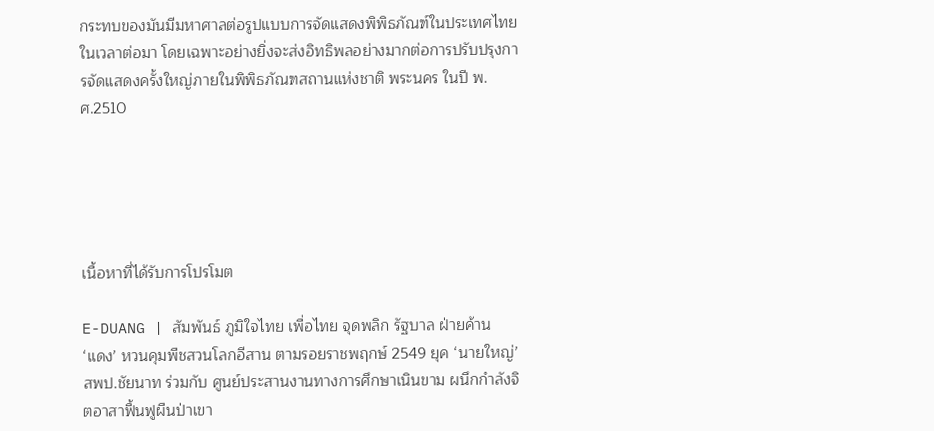กระทบของมันมีมหาศาลต่อรูปแบบการจัดแสดงพิพิธภัณฑ์ในประเทศไทยในเวลาต่อมา โดยเฉพาะอย่างยิ่งจะส่งอิทธิพลอย่างมากต่อการปรับปรุงการจัดแสดงครั้งใหญ่ภายในพิพิธภัณฑสถานแห่งชาติ พระนคร ในปี พ.ศ.2510





เนื้อหาที่ได้รับการโปรโมต

E-DUANG | สัมพันธ์ ภูมิใจไทย เพื่อไทย จุดพลิก รัฐบาล ฝ่ายค้าน
‘แดง’ หวนคุมพืชสวนโลกอีสาน ตามรอยราชพฤกษ์ 2549 ยุค ‘นายใหญ่’
สพป.ชัยนาท ร่วมกับ ศูนย์ประสานงานทางการศึกษาเนินขาม ผนึกกำลังจิตอาสาฟื้นฟูผืนป่าเขา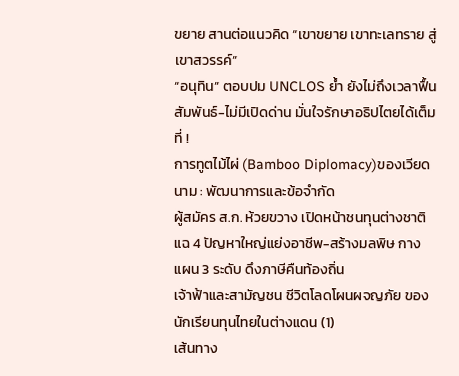ขยาย สานต่อแนวคิด “เขาขยาย เขาทะเลทราย สู่เขาสวรรค์”
“อนุทิน” ตอบปม UNCLOS ย้ำ ยังไม่ถึงเวลาฟื้นสัมพันธ์-ไม่มีเปิดด่าน มั่นใจรักษาอธิปไตยได้เต็มที่ !
การทูตไม้ไผ่ (Bamboo Diplomacy)ของเวียดนาม : พัฒนาการและข้อจำกัด
ผู้สมัคร ส.ก. ห้วยขวาง เปิดหน้าชนทุนต่างชาติ แฉ 4 ปัญหาใหญ่แย่งอาชีพ-สร้างมลพิษ กางแผน 3 ระดับ ดึงภาษีคืนท้องถิ่น
เจ้าฟ้าและสามัญชน ชีวิตโลดโผนผจญภัย ของนักเรียนทุนไทยในต่างแดน (1)
เส้นทาง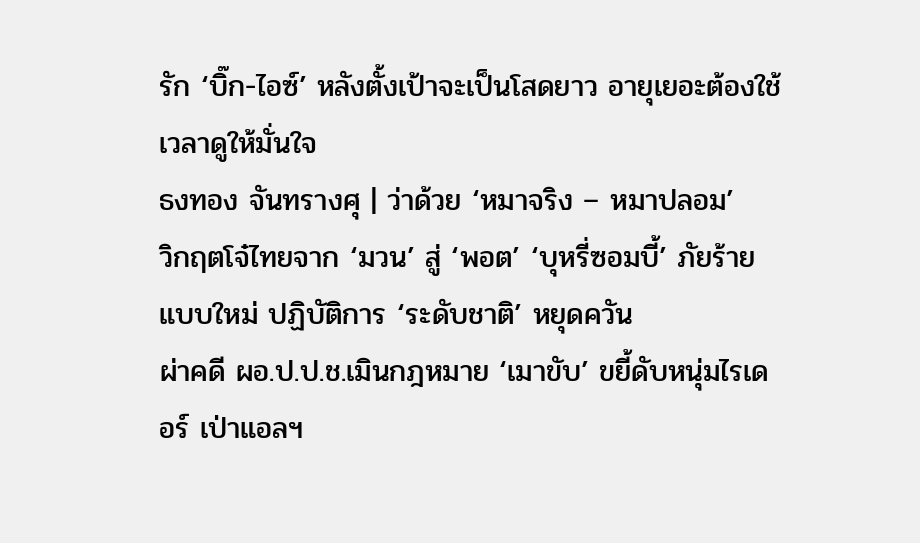รัก ‘บิ๊ก-ไอซ์’ หลังตั้งเป้าจะเป็นโสดยาว อายุเยอะต้องใช้เวลาดูให้มั่นใจ
ธงทอง จันทรางศุ | ว่าด้วย ‘หมาจริง – หมาปลอม’
วิกฤตโจ๋ไทยจาก ‘มวน’ สู่ ‘พอต’ ‘บุหรี่ซอมบี้’ ภัยร้ายแบบใหม่ ปฏิบัติการ ‘ระดับชาติ’ หยุดควัน
ผ่าคดี ผอ.ป.ป.ช.เมินกฎหมาย ‘เมาขับ’ ขยี้ดับหนุ่มไรเดอร์ เป่าแอลฯ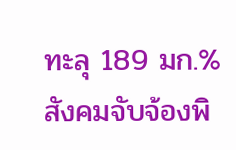ทะลุ 189 มก.% สังคมจับจ้องพิ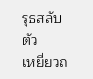รุธสลับตัว
เหยี่ยวถ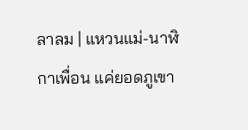ลาลม | แหวนแม่-นาฬิกาเพื่อน แค่ยอดภูเขา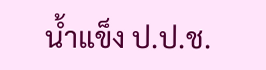น้ำแข็ง ป.ป.ช.